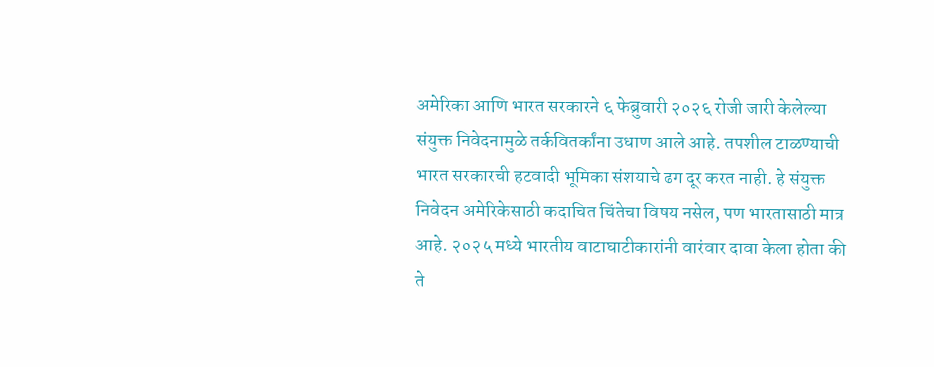अमेरिका आणि भारत सरकारने ६ फेब्रुवारी २०२६ रोजी जारी केलेल्या संयुक्त निवेदनामुळे तर्कवितर्कांना उधाण आले आहे. तपशील टाळण्याची भारत सरकारची हटवादी भूमिका संशयाचे ढग दूर करत नाही. हे संयुक्त निवेदन अमेरिकेसाठी कदाचित चिंतेचा विषय नसेल, पण भारतासाठी मात्र आहे. २०२५ मध्ये भारतीय वाटाघाटीकारांनी वारंवार दावा केला होता की ते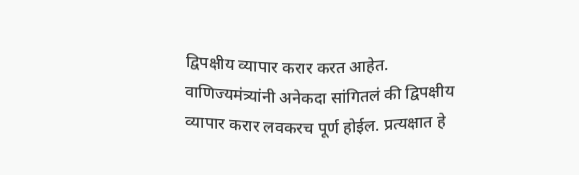द्विपक्षीय व्यापार करार करत आहेत. वाणिज्यमंत्र्यांनी अनेकदा सांगितलं की द्विपक्षीय व्यापार करार लवकरच पूर्ण होईल. प्रत्यक्षात हे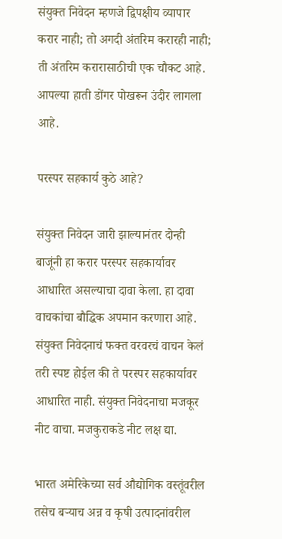संयुक्त निवेदन म्हणजे द्विपक्षीय व्यापार करार नाही; तो अगदी अंतरिम करारही नाही; ती अंतरिम करारासाठीची एक चौकट आहे. आपल्या हाती डोंगर पोखरून उंदीर लागला आहे.

परस्पर सहकार्य कुठे आहे?

संयुक्त निवेदन जारी झाल्यानंतर दोन्ही बाजूंनी हा करार परस्पर सहकार्यावर आधारित असल्याचा दावा केला. हा दावा वाचकांचा बौद्धिक अपमान करणारा आहे. संयुक्त निवेदनाचं फक्त वरवरचं वाचन केलं तरी स्पष्ट होईल की ते परस्पर सहकार्यावर आधारित नाही. संयुक्त निवेदनाचा मजकूर नीट वाचा. मजकुराकडे नीट लक्ष द्या.

भारत अमेरिकेच्या सर्व औद्योगिक वस्तूंवरील तसेच बर्‍याच अन्न व कृषी उत्पादनांवरील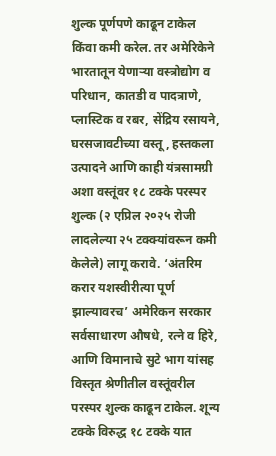शुल्क पूर्णपणे काढून टाकेल किंवा कमी करेल. तर अमेरिकेने भारतातून येणार्‍या वस्त्रोद्योग व परिधान, कातडी व पादत्राणे, प्लास्टिक व रबर, सेंद्रिय रसायने, घरसजावटीच्या वस्तू, हस्तकला उत्पादने आणि काही यंत्रसामग्री अशा वस्तूंवर १८ टक्के परस्पर शुल्क (२ एप्रिल २०२५ रोजी लादलेल्या २५ टक्क्यांवरून कमी केलेले) लागू करावे. ‘अंतरिम करार यशस्वीरीत्या पूर्ण झाल्यावरच’ अमेरिकन सरकार सर्वसाधारण औषधे, रत्ने व हिरे, आणि विमानाचे सुटे भाग यांसह विस्तृत श्रेणीतील वस्तूंवरील परस्पर शुल्क काढून टाकेल. शून्य टक्के विरुद्ध १८ टक्के यात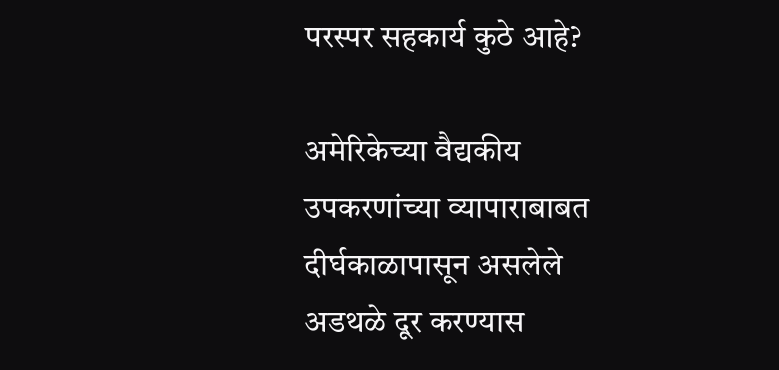परस्पर सहकार्य कुठे आहे?

अमेरिकेच्या वैद्यकीय उपकरणांच्या व्यापाराबाबत दीर्घकाळापासून असलेले अडथळे दूर करण्यास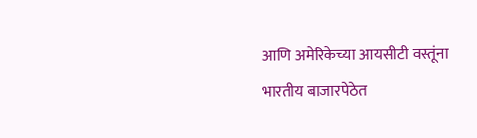आणि अमेरिकेच्या आयसीटी वस्तूंना भारतीय बाजारपेठेत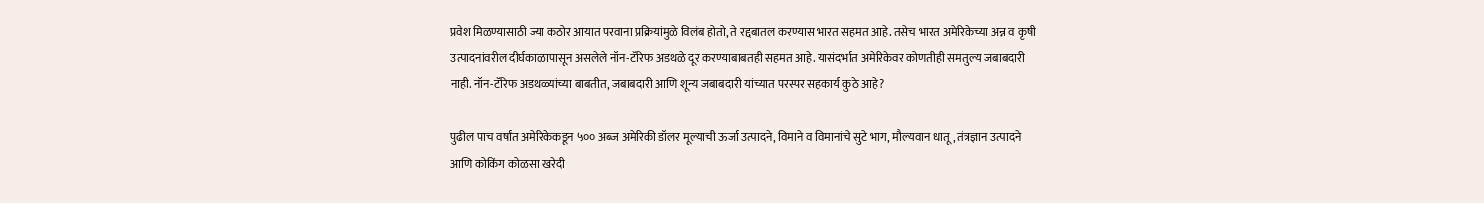प्रवेश मिळण्यासाठी ज्या कठोर आयात परवाना प्रक्रियांमुळे विलंब होतो, ते रद्दबातल करण्यास भारत सहमत आहे. तसेच भारत अमेरिकेच्या अन्न व कृषी उत्पादनांवरील दीर्घकाळापासून असलेले नॉन-टॅरिफ अडथळे दूर करण्याबाबतही सहमत आहे. यासंदर्भात अमेरिकेवर कोणतीही समतुल्य जबाबदारी नाही. नॉन-टॅरिफ अडथळ्यांच्या बाबतीत, जबाबदारी आणि शून्य जबाबदारी यांच्यात परस्पर सहकार्य कुठे आहे?

पुढील पाच वर्षांत अमेरिकेकडून ५०० अब्ज अमेरिकी डॉलर मूल्याची ऊर्जा उत्पादने, विमाने व विमानांचे सुटे भाग, मौल्यवान धातू, तंत्रज्ञान उत्पादने आणि कोकिंग कोळसा खरेदी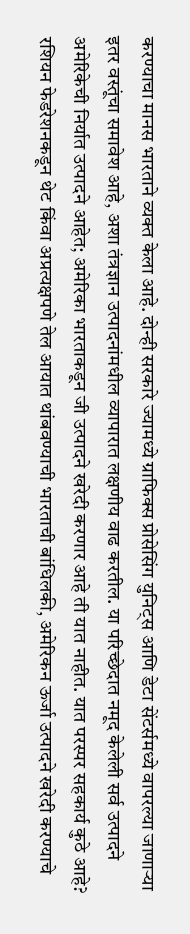करण्याचा मानस भारताने व्यक्त केला आहे. दोन्ही सरकारे ज्यामध्ये ग्राफिक्स प्रोसेसिंग युनिट्स आणि डेटा सेंटर्समध्ये वापरल्या जाणार्‍या इतर वस्तूंचा समावेश आहे, अशा तंत्रज्ञान उत्पादनांमधील व्यापारात लक्षणीय वाढ करतील. या परिच्छेदात नमूद केलेली सर्व उत्पादने अमेरिकेची निर्यात उत्पादने आहेत; अमेरिका भारताकडून जी उत्पादने खरेदी करणार आहे ती यात नाहीत. यात परस्पर सहकार्य कुठे आहे?
रशियन फेडरेशनकडून थेट किंवा अप्रत्यक्षपणे तेल आयात थांबवण्याची भारताची बांधिलकी, अमेरिकन ऊर्जा उत्पादने खरेदी करण्याचे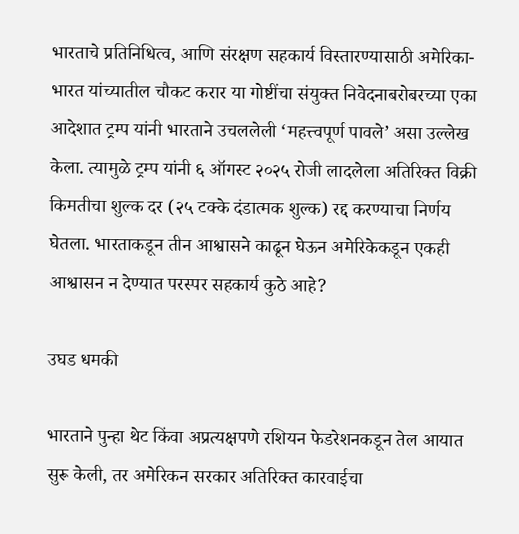भारताचे प्रतिनिधित्व, आणि संरक्षण सहकार्य विस्तारण्यासाठी अमेरिका-भारत यांच्यातील चौकट करार या गोष्टींचा संयुक्त निवेदनाबरोबरच्या एका आदेशात ट्रम्प यांनी भारताने उचललेली ‘महत्त्वपूर्ण पावले’ असा उल्लेख केला. त्यामुळे ट्रम्प यांनी ६ ऑगस्ट २०२५ रोजी लादलेला अतिरिक्त विक्री किमतीचा शुल्क दर (२५ टक्के दंडात्मक शुल्क) रद्द करण्याचा निर्णय घेतला. भारताकडून तीन आश्वासने काढून घेऊन अमेरिकेकडून एकही आश्वासन न देण्यात परस्पर सहकार्य कुठे आहे?

उघड धमकी

भारताने पुन्हा थेट किंवा अप्रत्यक्षपणे रशियन फेडरेशनकडून तेल आयात सुरू केली, तर अमेरिकन सरकार अतिरिक्त कारवाईचा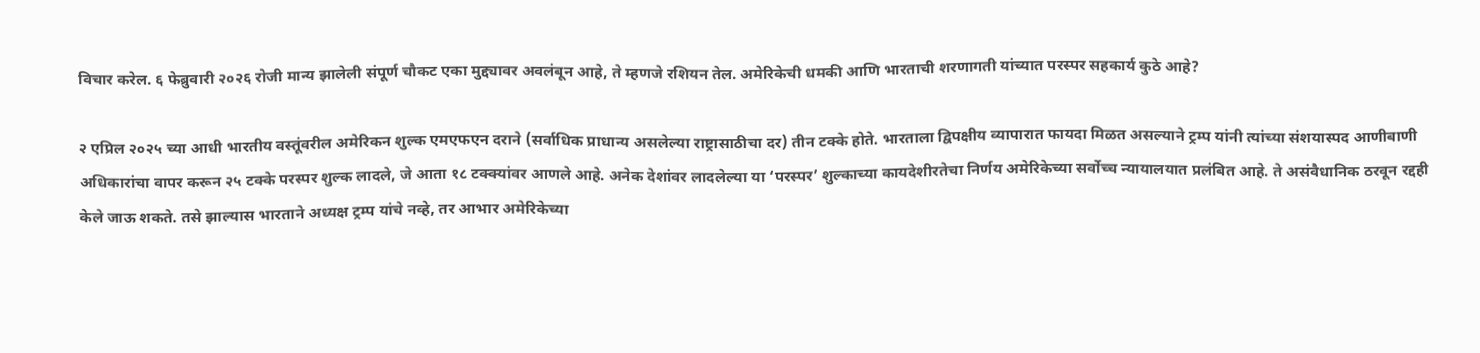विचार करेल. ६ फेब्रुवारी २०२६ रोजी मान्य झालेली संपूर्ण चौकट एका मुद्द्यावर अवलंबून आहे, ते म्हणजे रशियन तेल. अमेरिकेची धमकी आणि भारताची शरणागती यांच्यात परस्पर सहकार्य कुठे आहे?

२ एप्रिल २०२५ च्या आधी भारतीय वस्तूंवरील अमेरिकन शुल्क एमएफएन दराने (सर्वाधिक प्राधान्य असलेल्या राष्ट्रासाठीचा दर) तीन टक्के होते. भारताला द्विपक्षीय व्यापारात फायदा मिळत असल्याने ट्रम्प यांनी त्यांच्या संशयास्पद आणीबाणी अधिकारांचा वापर करून २५ टक्के परस्पर शुल्क लादले, जे आता १८ टक्क्यांवर आणले आहे. अनेक देशांवर लादलेल्या या ‘परस्पर’ शुल्काच्या कायदेशीरतेचा निर्णय अमेरिकेच्या सर्वोच्च न्यायालयात प्रलंबित आहे. ते असंवैधानिक ठरवून रद्दही केले जाऊ शकते. तसे झाल्यास भारताने अध्यक्ष ट्रम्प यांचे नव्हे, तर आभार अमेरिकेच्या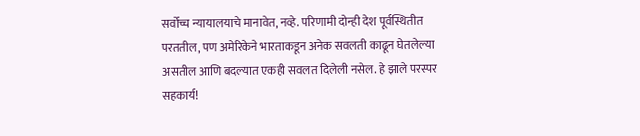सर्वोच्च न्यायालयाचे मानावेत, नव्हे. परिणामी दोन्ही देश पूर्वस्थितीत परततील, पण अमेरिकेने भारताकडून अनेक सवलती काढून घेतलेल्या असतील आणि बदल्यात एकही सवलत दिलेली नसेल. हे झाले परस्पर सहकार्य!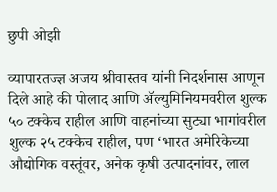छुपी ओझी

व्यापारतज्ज्ञ अजय श्रीवास्तव यांनी निदर्शनास आणून दिले आहे की पोलाद आणि ॲल्युमिनियमवरील शुल्क ५० टक्केच राहील आणि वाहनांच्या सुट्या भागांवरील शुल्क २५ टक्केच राहील, पण ‘भारत अमेरिकेच्या औद्योगिक वस्तूंवर, अनेक कृषी उत्पादनांवर, लाल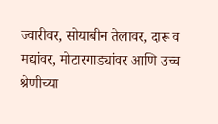ज्वारीवर, सोयाबीन तेलावर, दारू व मद्यांवर, मोटारगाड्यांवर आणि उच्च श्रेणीच्या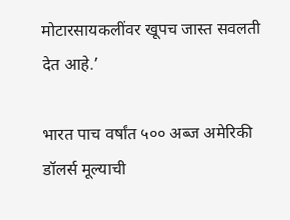मोटारसायकलींवर खूपच जास्त सवलती देत आहे.’

भारत पाच वर्षांत ५०० अब्ज अमेरिकी डॉलर्स मूल्याची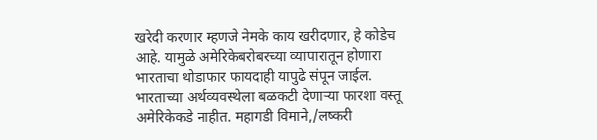खरेदी करणार म्हणजे नेमके काय खरीदणार, हे कोडेच आहे. यामुळे अमेरिकेबरोबरच्या व्यापारातून होणारा भारताचा थोडाफार फायदाही यापुढे संपून जाईल. भारताच्या अर्थव्यवस्थेला बळकटी देणार्‍या फारशा वस्तू अमेरिकेकडे नाहीत. महागडी विमाने,/लष्करी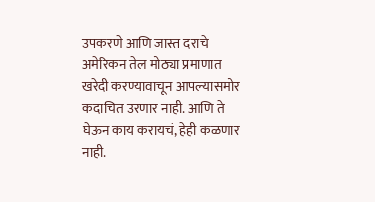उपकरणे आणि जास्त दराचे अमेरिकन तेल मोठ्या प्रमाणात खरेदी करण्यावाचून आपल्यासमोर कदाचित उरणार नाही. आणि ते घेऊन काय करायचं, हेही कळणार नाही.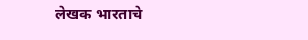लेखक भारताचे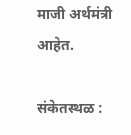माजी अर्थमंत्री आहेत.

संकेतस्थळ :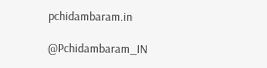pchidambaram.in

@Pchidambaram_IN